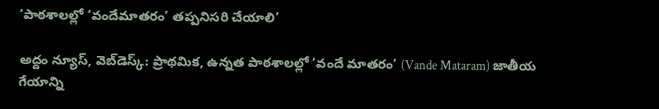‘పాఠశాలల్లో ‘వందేమాతరం’ తప్పనిసరి చేయాలి’

అద్దం న్యూస్, వెబ్‌డెస్క్: ప్రాథమిక, ఉన్నత పాఠశాలల్లో ‘వందే మాతరం’ (Vande Mataram) జాతీయ గేయాన్ని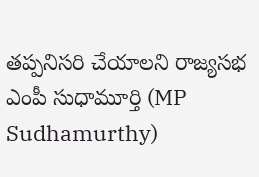తప్పనిసరి చేయాలని రాజ్యసభ ఎంపీ సుధామూర్తి (MP Sudhamurthy)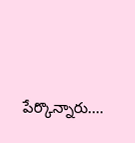పేర్కొన్నారు.…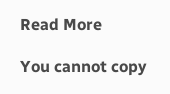Read More

You cannot copy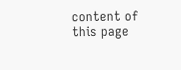content of this page